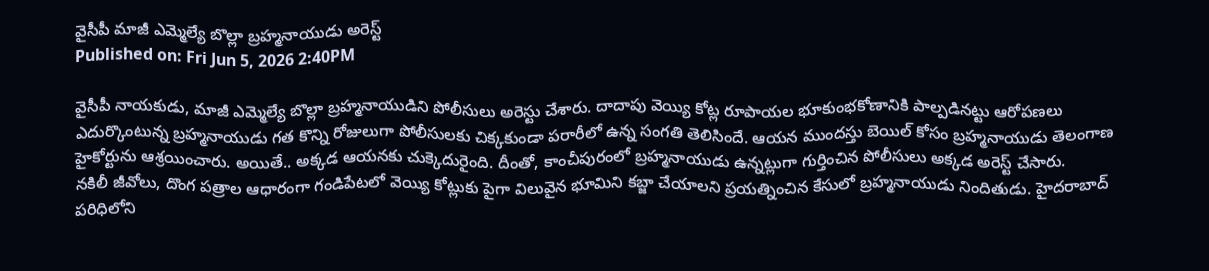వైసీపీ మాజీ ఎమ్మెల్యే బొల్లా బ్రహ్మనాయుడు అరెస్ట్
Published on: Fri Jun 5, 2026 2:40PM

వైసీపీ నాయకుడు, మాజీ ఎమ్మెల్యే బొల్లా బ్రహ్మనాయుడిని పోలీసులు అరెస్టు చేశారు. దాదాపు వెయ్యి కోట్ల రూపాయల భూకుంభకోణానికి పాల్పడినట్టు ఆరోపణలు ఎదుర్కొంటున్న బ్రహ్మనాయుడు గత కొన్ని రోజులుగా పోలీసులకు చిక్కకుండా పరారీలో ఉన్న సంగతి తెలిసిందే. ఆయన ముందస్తు బెయిల్ కోసం బ్రహ్మనాయుడు తెలంగాణ హైకోర్టును ఆశ్రయించారు. అయితే.. అక్కడ ఆయనకు చుక్కెదురైంది. దీంతో, కాంచీపురంలో బ్రహ్మనాయుడు ఉన్నట్లుగా గుర్తించిన పోలీసులు అక్కడ అరెస్ట్ చేసారు.
నకిలీ జీవోలు, దొంగ పత్రాల ఆధారంగా గండిపేటలో వెయ్యి కోట్లుకు పైగా విలువైన భూమిని కబ్జా చేయాలని ప్రయత్నించిన కేసులో బ్రహ్మనాయుడు నిందితుడు. హైదరాబాద్ పరిధిలోని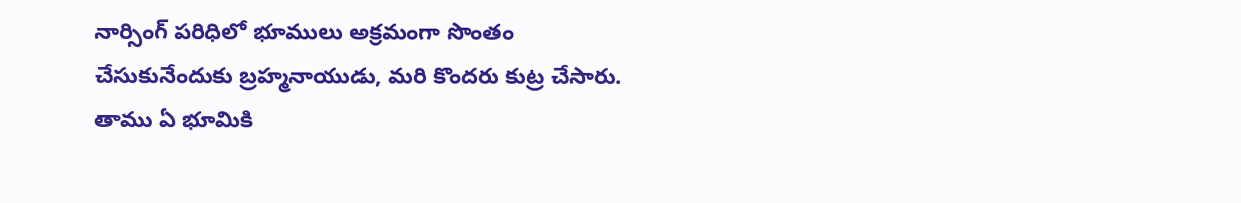నార్సింగ్ పరిధిలో భూములు అక్రమంగా సొంతం చేసుకునేందుకు బ్రహ్మనాయుడు, మరి కొందరు కుట్ర చేసారు. తాము ఏ భూమికి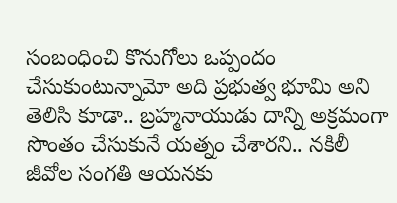సంబంధించి కొనుగోలు ఒప్పందం చేసుకుంటున్నామో అది ప్రభుత్వ భూమి అని తెలిసి కూడా.. బ్రహ్మనాయుడు దాన్ని అక్రమంగా సొంతం చేసుకునే యత్నం చేశారని.. నకిలీ జీవోల సంగతి ఆయనకు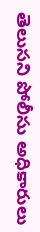తెలుసని పోలీసు అధికారులు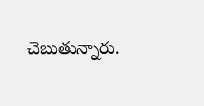చెబుతున్నారు.